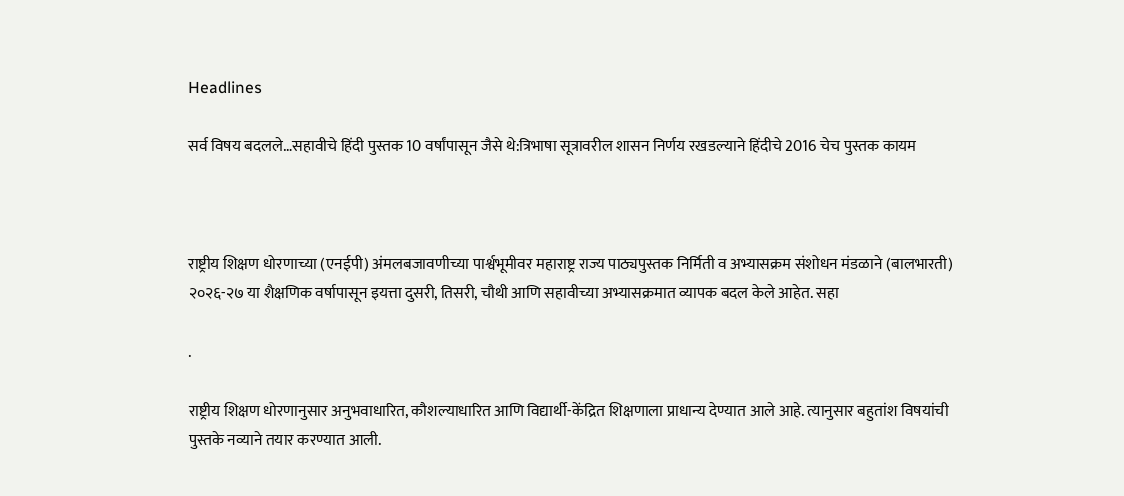Headlines

सर्व विषय बदलले…सहावीचे हिंदी पुस्तक 10 वर्षांपासून जैसे थे:त्रिभाषा सूत्रावरील शासन निर्णय रखडल्याने हिंदीचे 2016 चेच पुस्तक कायम



राष्ट्रीय शिक्षण धोरणाच्या (एनईपी) अंमलबजावणीच्या पार्श्वभूमीवर महाराष्ट्र राज्य पाठ्यपुस्तक निर्मिती व अभ्यासक्रम संशोधन मंडळाने (बालभारती) २०२६-२७ या शैक्षणिक वर्षापासून इयत्ता दुसरी, तिसरी, चौथी आणि सहावीच्या अभ्यासक्रमात व्यापक बदल केले आहेत. सहा

.

राष्ट्रीय शिक्षण धोरणानुसार अनुभवाधारित, कौशल्याधारित आणि विद्यार्थी-केंद्रित शिक्षणाला प्राधान्य देण्यात आले आहे. त्यानुसार बहुतांश विषयांची पुस्तके नव्याने तयार करण्यात आली.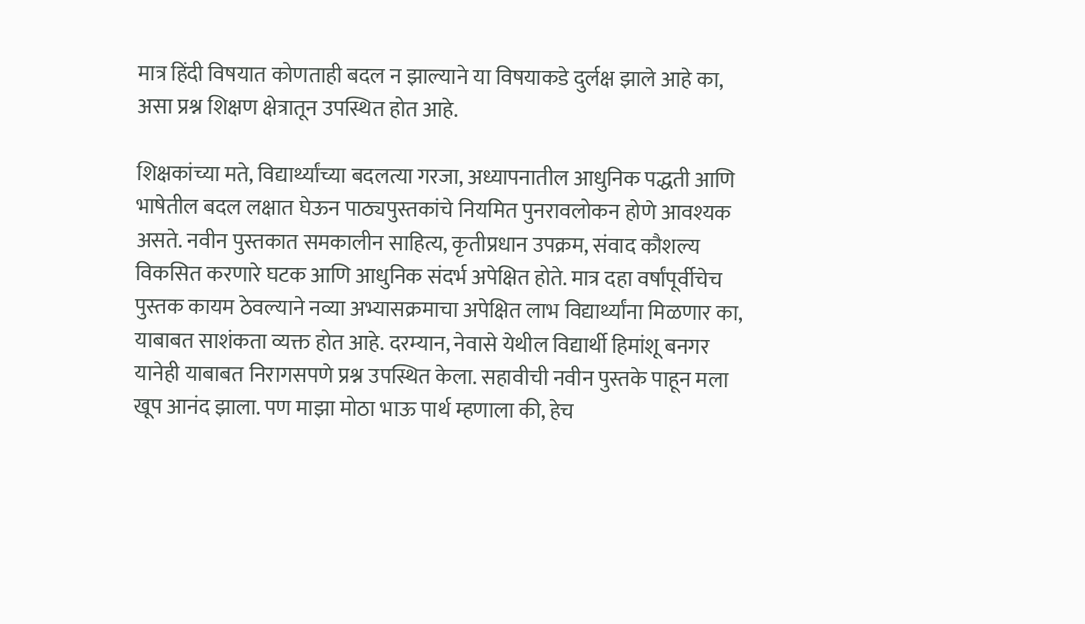मात्र हिंदी विषयात कोणताही बदल न झाल्याने या विषयाकडे दुर्लक्ष झाले आहे का, असा प्रश्न शिक्षण क्षेत्रातून उपस्थित होत आहे.

शिक्षकांच्या मते, विद्यार्थ्यांच्या बदलत्या गरजा, अध्यापनातील आधुनिक पद्धती आणि भाषेतील बदल लक्षात घेऊन पाठ्यपुस्तकांचे नियमित पुनरावलोकन होणे आवश्यक असते. नवीन पुस्तकात समकालीन साहित्य, कृतीप्रधान उपक्रम, संवाद कौशल्य विकसित करणारे घटक आणि आधुनिक संदर्भ अपेक्षित होते. मात्र दहा वर्षांपूर्वीचेच पुस्तक कायम ठेवल्याने नव्या अभ्यासक्रमाचा अपेक्षित लाभ विद्यार्थ्यांना मिळणार का, याबाबत साशंकता व्यक्त होत आहे. दरम्यान, नेवासे येथील विद्यार्थी हिमांशू बनगर यानेही याबाबत निरागसपणे प्रश्न उपस्थित केला. सहावीची नवीन पुस्तके पाहून मला खूप आनंद झाला. पण माझा मोठा भाऊ पार्थ म्हणाला की, हेच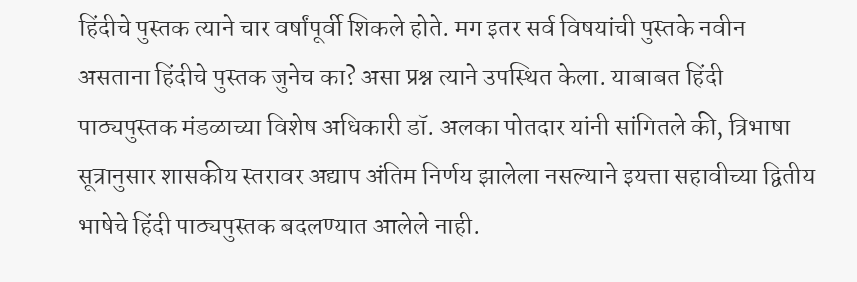हिंदीचे पुस्तक त्याने चार वर्षांपूर्वी शिकले होते. मग इतर सर्व विषयांची पुस्तके नवीन असताना हिंदीचे पुस्तक जुनेच का? असा प्रश्न त्याने उपस्थित केला. याबाबत हिंदी पाठ्यपुस्तक मंडळाच्या विशेष अधिकारी डॉ. अलका पोतदार यांनी सांगितले की, त्रिभाषा सूत्रानुसार शासकीय स्तरावर अद्याप अंतिम निर्णय झालेला नसल्याने इयत्ता सहावीच्या द्वितीय भाषेचे हिंदी पाठ्यपुस्तक बदलण्यात आलेले नाही.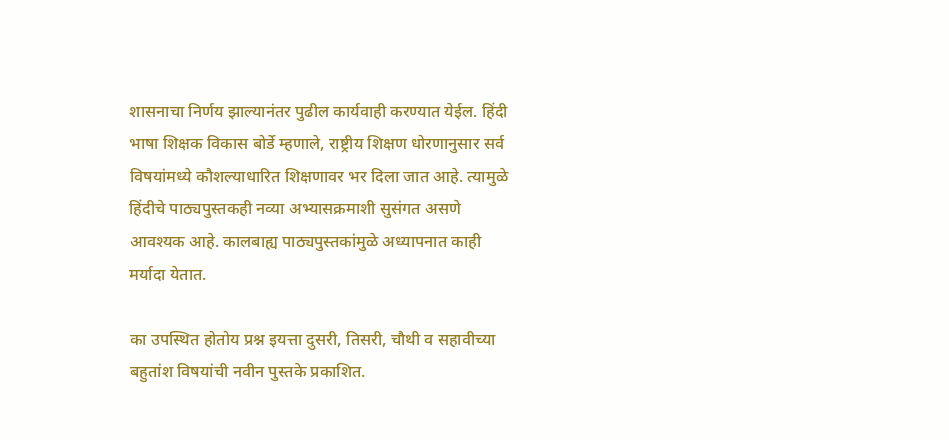शासनाचा निर्णय झाल्यानंतर पुढील कार्यवाही करण्यात येईल. हिंदी भाषा शिक्षक विकास बोर्डे म्हणाले, राष्ट्रीय शिक्षण धोरणानुसार सर्व विषयांमध्ये कौशल्याधारित शिक्षणावर भर दिला जात आहे. त्यामुळे हिंदीचे पाठ्यपुस्तकही नव्या अभ्यासक्रमाशी सुसंगत असणे आवश्यक आहे. कालबाह्य पाठ्यपुस्तकांमुळे अध्यापनात काही मर्यादा येतात.

का उपस्थित होतोय प्रश्न इयत्ता दुसरी, तिसरी, चौथी व सहावीच्या बहुतांश विषयांची नवीन पुस्तके प्रकाशित.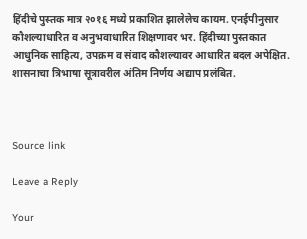हिंदीचे पुस्तक मात्र २०१६ मध्ये प्रकाशित झालेलेच कायम. एनईपीनुसार कौशल्याधारित व अनुभवाधारित शिक्षणावर भर. हिंदीच्या पुस्तकात आधुनिक साहित्य, उपक्रम व संवाद कौशल्यावर आधारित बदल अपेक्षित. शासनाचा त्रिभाषा सूत्रावरील अंतिम निर्णय अद्याप प्रलंबित.



Source link

Leave a Reply

Your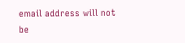email address will not be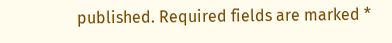published. Required fields are marked *